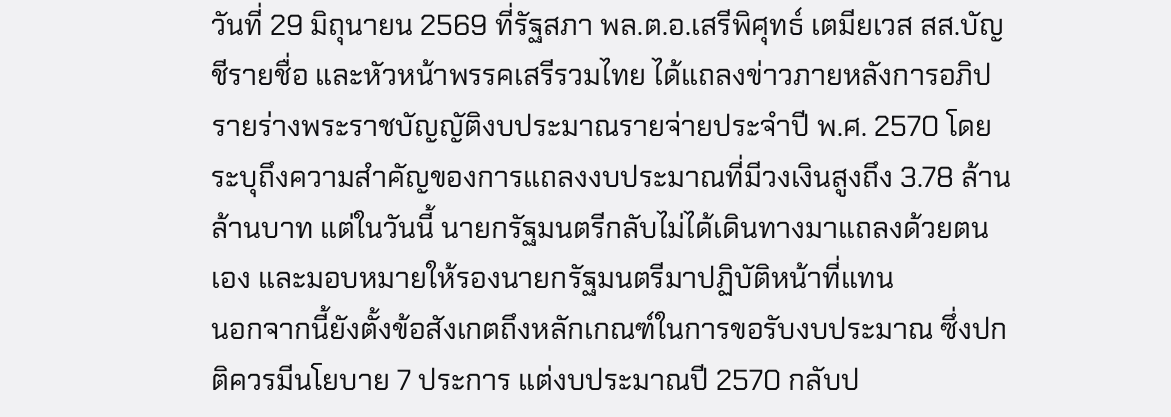วันที่ 29 มิถุนายน 2569 ที่รัฐสภา พล.ต.อ.เสรีพิศุทธ์ เตมียเวส สส.บัญชีรายชื่อ และหัวหน้าพรรคเสรีรวมไทย ได้แถลงข่าวภายหลังการอภิปรายร่างพระราชบัญญัติงบประมาณรายจ่ายประจำปี พ.ศ. 2570 โดยระบุถึงความสำคัญของการแถลงงบประมาณที่มีวงเงินสูงถึง 3.78 ล้านล้านบาท แต่ในวันนี้ นายกรัฐมนตรีกลับไม่ได้เดินทางมาแถลงด้วยตนเอง และมอบหมายให้รองนายกรัฐมนตรีมาปฏิบัติหน้าที่แทน
นอกจากนี้ยังตั้งข้อสังเกตถึงหลักเกณฑ์ในการขอรับงบประมาณ ซึ่งปกติควรมีนโยบาย 7 ประการ แต่งบประมาณปี 2570 กลับป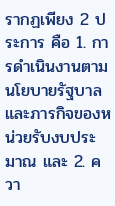รากฏเพียง 2 ประการ คือ 1. การดำเนินงานตามนโยบายรัฐบาลและภารกิจของหน่วยรับงบประมาณ และ 2. ควา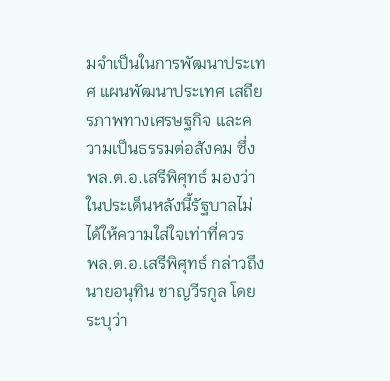มจำเป็นในการพัฒนาประเทศ แผนพัฒนาประเทศ เสถียรภาพทางเศรษฐกิจ และความเป็นธรรมต่อสังคม ซึ่ง พล.ต.อ.เสรีพิศุทธ์ มองว่าในประเด็นหลังนี้รัฐบาลไม่ได้ให้ความใส่ใจเท่าที่ควร
พล.ต.อ.เสรีพิศุทธ์ กล่าวถึงนายอนุทิน ชาญวีรกูล โดยระบุว่า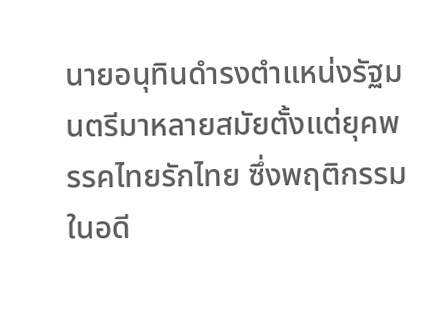นายอนุทินดำรงตำแหน่งรัฐมนตรีมาหลายสมัยตั้งแต่ยุคพรรคไทยรักไทย ซึ่งพฤติกรรมในอดี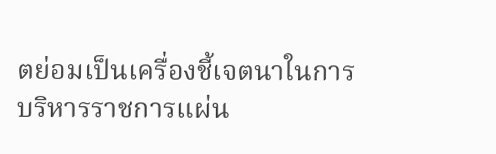ตย่อมเป็นเครื่องชี้เจตนาในการบริหารราชการแผ่น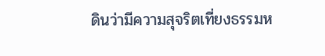ดินว่ามีความสุจริตเที่ยงธรรมห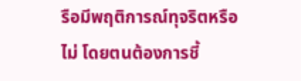รือมีพฤติการณ์ทุจริตหรือไม่ โดยตนต้องการชี้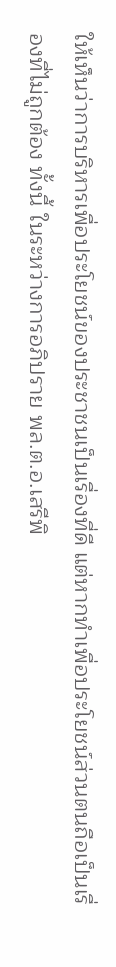ให้เห็นว่าการบริหารเพื่อประโยชน์ของประชาชนเป็นเรื่องที่ดี แต่หากทำเพื่อประโยชน์ส่วนตนถือเป็นเรื่องที่ไม่ถูกต้อง ทั้งนี้ ในระหว่างการอภิปราย พล.ต.อ.เสรีพิ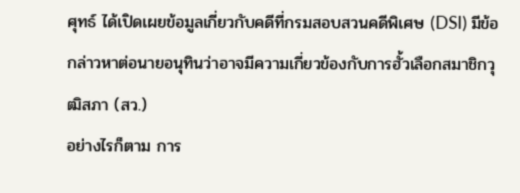ศุทธ์ ได้เปิดเผยข้อมูลเกี่ยวกับคดีที่กรมสอบสวนคดีพิเศษ (DSI) มีข้อกล่าวหาต่อนายอนุทินว่าอาจมีความเกี่ยวข้องกับการฮั้วเลือกสมาชิกวุฒิสภา (สว.)
อย่างไรก็ตาม การ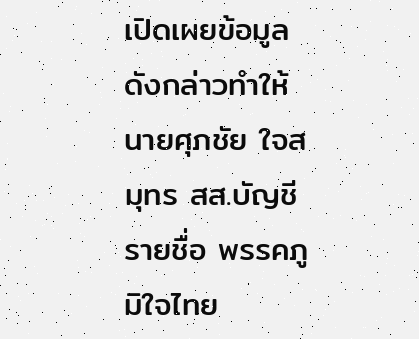เปิดเผยข้อมูลดังกล่าวทำให้นายศุภชัย ใจสมุทร สส.บัญชีรายชื่อ พรรคภูมิใจไทย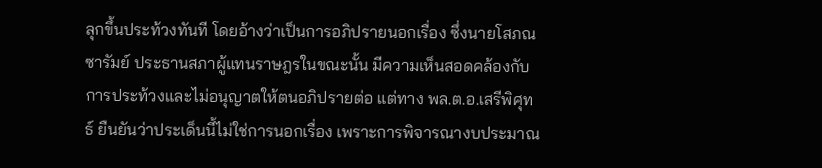ลุกขึ้นประท้วงทันที โดยอ้างว่าเป็นการอภิปรายนอกเรื่อง ซึ่งนายโสภณ ซารัมย์ ประธานสภาผู้แทนราษฎรในขณะนั้น มีความเห็นสอดคล้องกับการประท้วงและไม่อนุญาตให้ตนอภิปรายต่อ แต่ทาง พล.ต.อ.เสรีพิศุทธ์ ยืนยันว่าประเด็นนี้ไม่ใช่การนอกเรื่อง เพราะการพิจารณางบประมาณ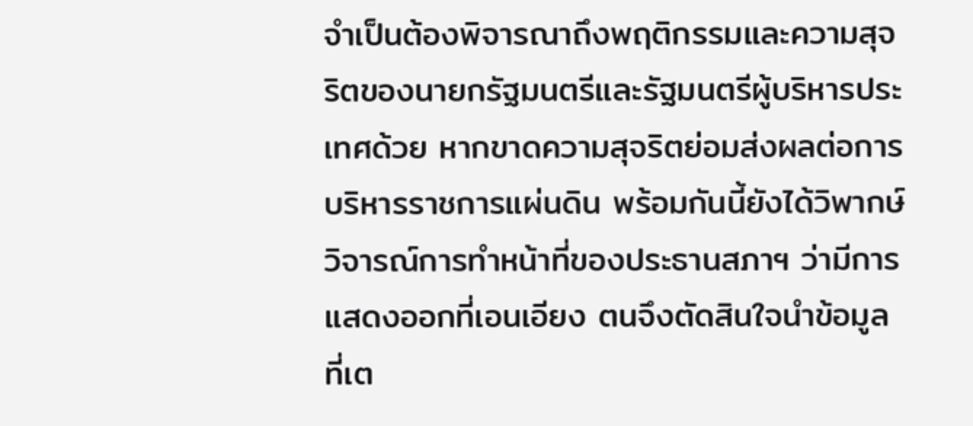จำเป็นต้องพิจารณาถึงพฤติกรรมและความสุจริตของนายกรัฐมนตรีและรัฐมนตรีผู้บริหารประเทศด้วย หากขาดความสุจริตย่อมส่งผลต่อการบริหารราชการแผ่นดิน พร้อมกันนี้ยังได้วิพากษ์วิจารณ์การทำหน้าที่ของประธานสภาฯ ว่ามีการแสดงออกที่เอนเอียง ตนจึงตัดสินใจนำข้อมูลที่เต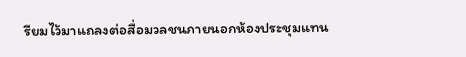รียมไว้มาแถลงต่อสื่อมวลชนภายนอกห้องประชุมแทน